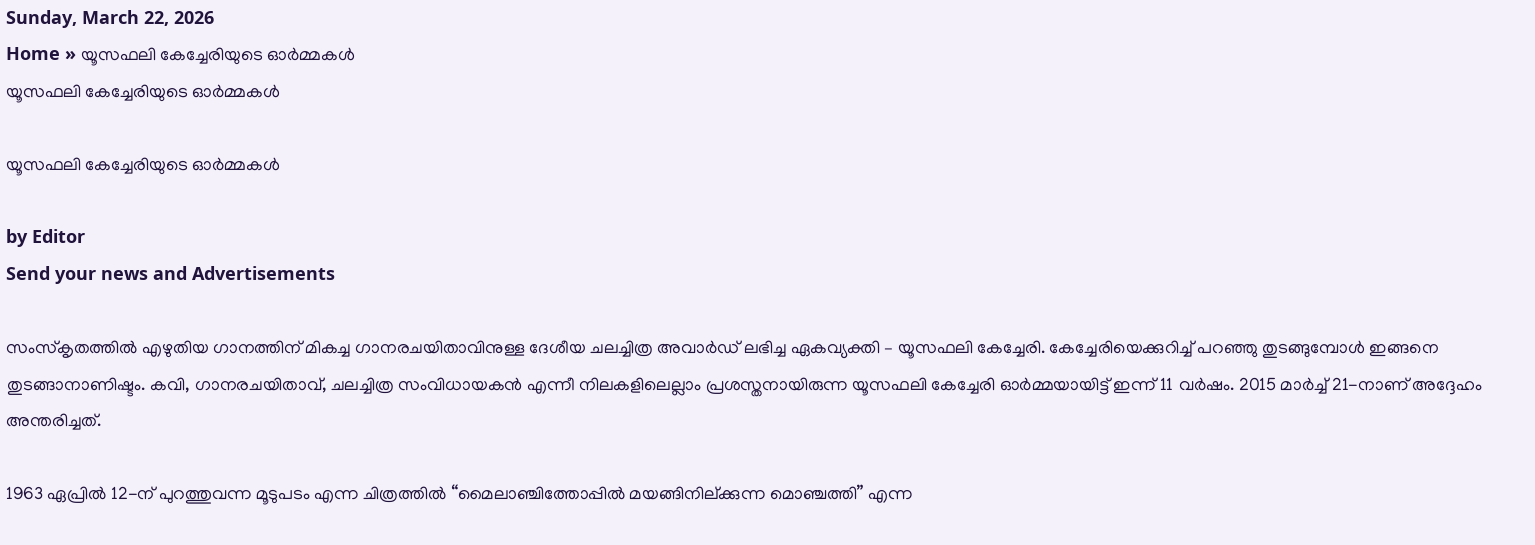Sunday, March 22, 2026
Home » യൂസഫലി കേച്ചേരിയുടെ ഓർമ്മകൾ
യൂസഫലി കേച്ചേരിയുടെ ഓർമ്മകൾ

യൂസഫലി കേച്ചേരിയുടെ ഓർമ്മകൾ

by Editor
Send your news and Advertisements

സംസ്കൃതത്തിൽ എഴുതിയ ഗാനത്തിന് മികച്ച ഗാനരചയിതാവിനുള്ള ദേശീയ ചലച്ചിത്ര അവാർഡ് ലഭിച്ച ഏകവ്യക്തി – യൂസഫലി കേച്ചേരി. കേച്ചേരിയെക്കുറിച്ച് പറഞ്ഞു തുടങ്ങുമ്പോൾ ഇങ്ങനെ തുടങ്ങാനാണിഷ്ടം. കവി, ഗാനരചയിതാവ്, ചലച്ചിത്ര സംവിധായകൻ എന്നീ നിലകളിലെല്ലാം പ്രശസ്തനായിരുന്ന യൂസഫലി കേച്ചേരി ഓർമ്മയായിട്ട് ഇന്ന് 11 വർഷം. 2015 മാർച്ച് 21-നാണ് അദ്ദേഹം അന്തരിച്ചത്.

1963 ഏപ്രിൽ 12-ന് പുറത്തുവന്ന മൂടുപടം എന്ന ചിത്രത്തിൽ “മൈലാഞ്ചിത്തോപ്പിൽ മയങ്ങിനില്ക്കുന്ന മൊഞ്ചത്തി” എന്ന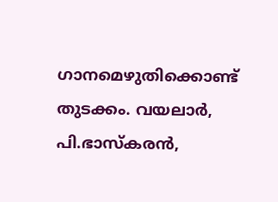ഗാനമെഴുതിക്കൊണ്ട് തുടക്കം. വയലാർ, പി.ഭാസ്കരൻ,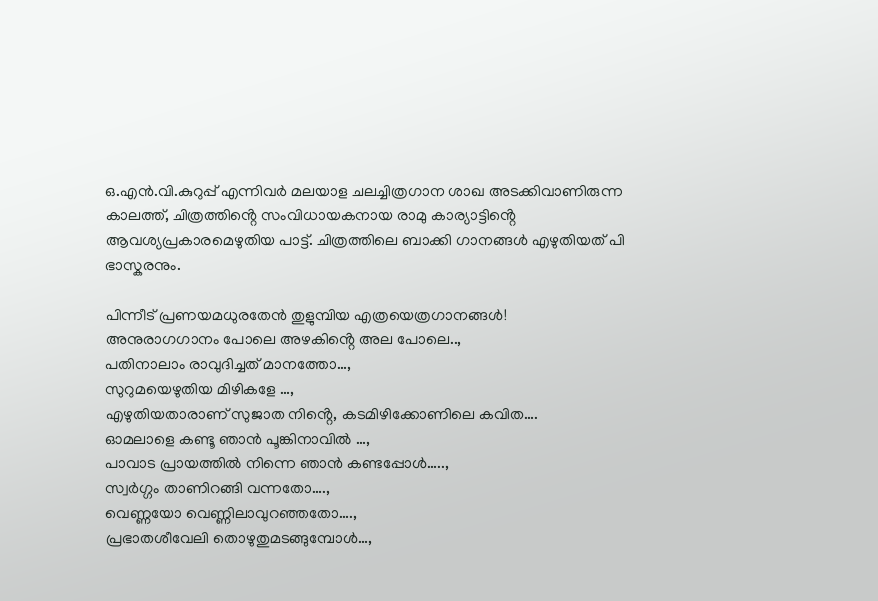ഒ.എൻ.വി.കുറുപ്പ് എന്നിവർ മലയാള ചലച്ചിത്രഗാന ശാഖ അടക്കിവാണിരുന്ന കാലത്ത്, ചിത്രത്തിൻ്റെ സംവിധായകനായ രാമു കാര്യാട്ടിൻ്റെ ആവശ്യപ്രകാരമെഴുതിയ പാട്ട്. ചിത്രത്തിലെ ബാക്കി ഗാനങ്ങൾ എഴുതിയത് പി ഭാസ്കരനും.

പിന്നീട് പ്രണയമധുരതേൻ തുളുമ്പിയ എത്രയെത്രഗാനങ്ങൾ!
അനുരാഗഗാനം പോലെ അഴകിൻ്റെ അല പോലെ..,
പതിനാലാം രാവുദിച്ചത് മാനത്തോ…,
സുറുമയെഴുതിയ മിഴികളേ …,
എഴുതിയതാരാണ് സുജാത നിൻ്റെ, കടമിഴിക്കോണിലെ കവിത….
ഓമലാളെ കണ്ടൂ ഞാൻ പൂങ്കിനാവിൽ …,
പാവാട പ്രായത്തിൽ നിന്നെ ഞാൻ കണ്ടപ്പോൾ…..,
സ്വർഗ്ഗം താണിറങ്ങി വന്നതോ….,
വെണ്ണയോ വെണ്ണിലാവുറഞ്ഞതോ….,
പ്രഭാതശീവേലി തൊഴുതുമടങ്ങുമ്പോൾ…,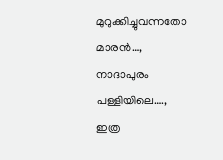മുറുക്കിച്ചുവന്നതോ മാരൻ…,
നാദാപുരം പള്ളിയിലെ….,
ഇത്ര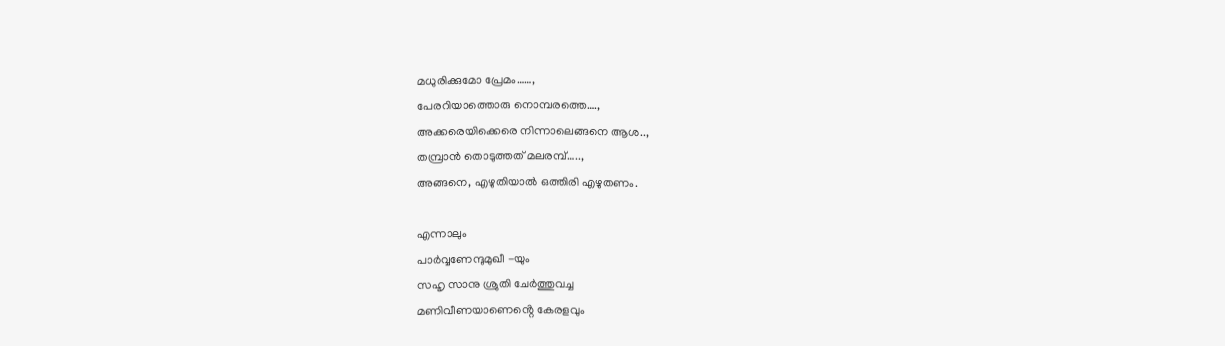മധുരിക്കുമോ പ്രേമം……,
പേരറിയാത്തൊരു നൊമ്പരത്തെ….,
അക്കരെയിക്കെരെ നിന്നാലെങ്ങനെ ആശ..,
തമ്പ്രാൻ തൊടുത്തത് മലരമ്പ്…..,
അങ്ങനെ, എഴുതിയാൽ ഒത്തിരി എഴുതണം.

എന്നാലും
പാർവ്വണേന്ദുമുഖീ -യും
സഹൃ സാനു ശ്രുതി ചേർത്തുവച്ച
മണിവീണയാണെൻ്റെ കേരളവും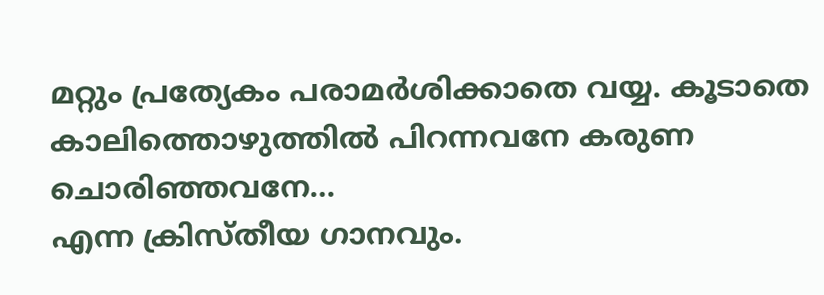മറ്റും പ്രത്യേകം പരാമർശിക്കാതെ വയ്യ. കൂടാതെ
കാലിത്തൊഴുത്തിൽ പിറന്നവനേ കരുണ ചൊരിഞ്ഞവനേ…
എന്ന ക്രിസ്തീയ ഗാനവും.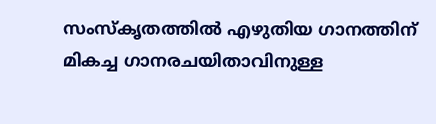സംസ്കൃതത്തിൽ എഴുതിയ ഗാനത്തിന് മികച്ച ഗാനരചയിതാവിനുള്ള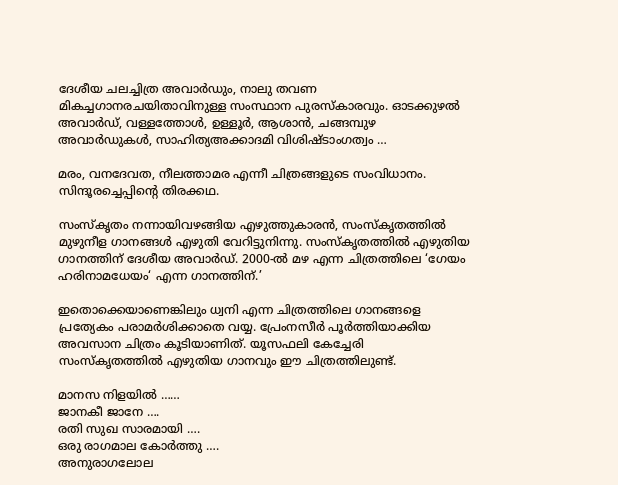ദേശീയ ചലച്ചിത്ര അവാർഡും, നാലു തവണ മികച്ചഗാനരചയിതാവിനുള്ള സംസ്ഥാന പുരസ്കാരവും. ഓടക്കുഴൽ അവാർഡ്, വള്ളത്തോൾ, ഉള്ളൂർ, ആശാൻ, ചങ്ങമ്പുഴ അവാർഡുകൾ, സാഹിത്യഅക്കാദമി വിശിഷ്ടാംഗത്വം …

മരം, വനദേവത, നീലത്താമര എന്നീ ചിത്രങ്ങളുടെ സംവിധാനം. സിന്ദൂരച്ചെപ്പിന്റെ തിരക്കഥ.

സംസ്കൃതം നന്നായിവഴങ്ങിയ എഴുത്തുകാരൻ, സംസ്കൃതത്തിൽ മുഴുനീള ഗാനങ്ങൾ എഴുതി വേറിട്ടുനിന്നു. സംസ്കൃതത്തിൽ എഴുതിയ ഗാനത്തിന് ദേശീയ അവാർഡ്. 2000-ൽ മഴ എന്ന ചിത്രത്തിലെ ‘ഗേയം ഹരിനാമധേയം‘ എന്ന ഗാനത്തിന്.’

ഇതൊക്കെയാണെങ്കിലും ധ്വനി എന്ന ചിത്രത്തിലെ ഗാനങ്ങളെ പ്രത്യേകം പരാമർശിക്കാതെ വയ്യ. പ്രേംനസീർ പൂർത്തിയാക്കിയ അവസാന ചിത്രം കൂടിയാണിത്. യൂസഫലി കേച്ചേരി സംസ്കൃതത്തിൽ എഴുതിയ ഗാനവും ഈ ചിത്രത്തിലുണ്ട്.

മാനസ നിളയിൽ ……
ജാനകീ ജാനേ ….
രതി സുഖ സാരമായി ….
ഒരു രാഗമാല കോർത്തു ….
അനുരാഗലോല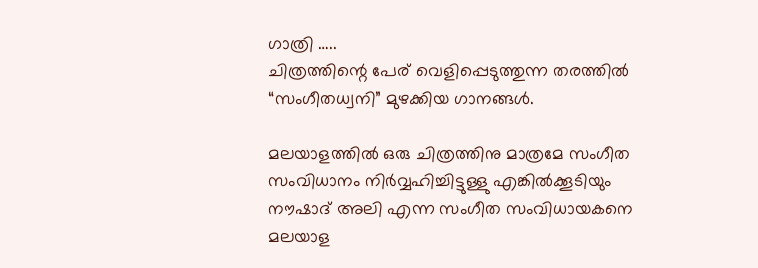ഗാത്രി …..
ചിത്രത്തിന്റെ പേര് വെളിപ്പെടുത്തുന്ന തരത്തിൽ “സംഗീതധ്വനി” മുഴക്കിയ ഗാനങ്ങൾ.

മലയാളത്തിൽ ഒരു ചിത്രത്തിനു മാത്രമേ സംഗീത സംവിധാനം നിർവ്വഹിച്ചിട്ടുള്ളു എങ്കിൽക്കൂടിയും നൗഷാദ് അലി എന്ന സംഗീത സംവിധായകനെ മലയാള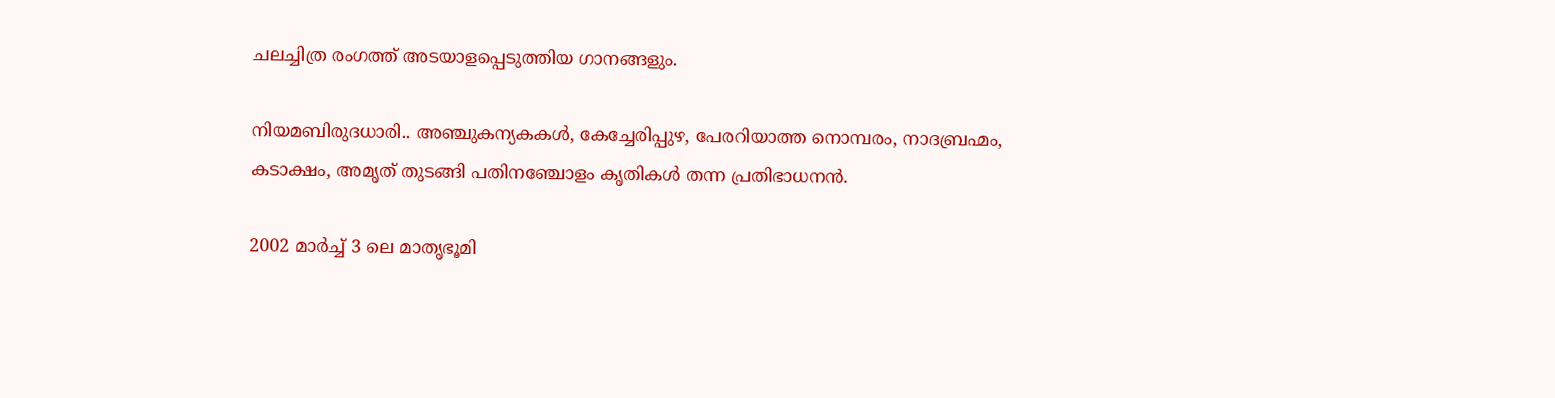ചലച്ചിത്ര രംഗത്ത് അടയാളപ്പെടുത്തിയ ഗാനങ്ങളും.

നിയമബിരുദധാരി.. അഞ്ചുകന്യകകൾ, കേച്ചേരിപ്പുഴ, പേരറിയാത്ത നൊമ്പരം, നാദബ്രഹ്മം, കടാക്ഷം, അമൃത് തുടങ്ങി പതിനഞ്ചോളം കൃതികൾ തന്ന പ്രതിഭാധനൻ.

2002 മാർച്ച് 3 ലെ മാതൃഭൂമി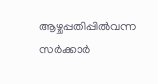ആഴ്ചപ്പതിപ്പിൽവന്ന സർക്കാർ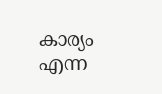കാര്യം എന്ന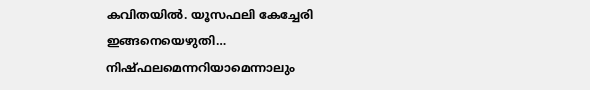കവിതയിൽ. യൂസഫലി കേച്ചേരി ഇങ്ങനെയെഴുതി…
നിഷ്‌ഫലമെന്നറിയാമെന്നാലും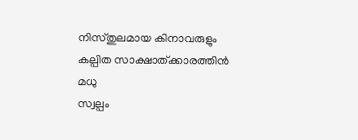നിസ്തുലമായ കിനാവരുളും
കല്പിത സാക്ഷാത്ക്കാരത്തിൻ മധു
സ്വല്പം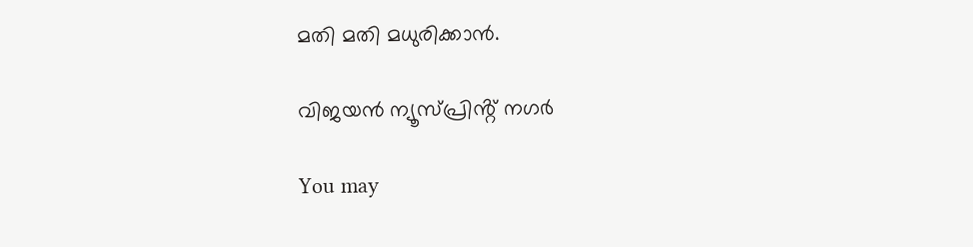മതി മതി മധുരിക്കാൻ.

വിജയൻ ന്യൂസ്പ്രിൻ്റ് നഗർ

You may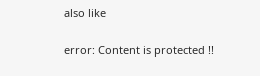also like

error: Content is protected !!